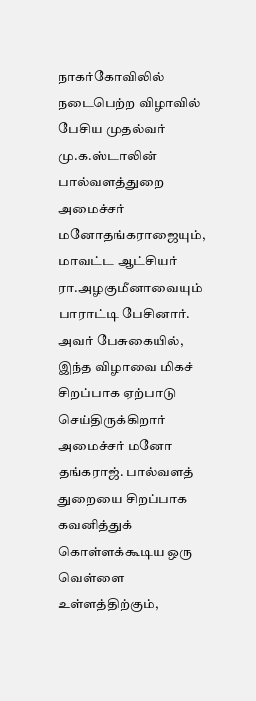நாகர்கோவிலில் நடைபெற்ற விழாவில் பேசிய முதல்வர் மு.க.ஸ்டாலின் பால்வளத்துறை அமைச்சர் மனோதங்கராஜையும், மாவட்ட ஆட்சியர் ரா.அழகுமீனாவையும் பாராட்டி பேசினார்.
அவர் பேசுகையில், இந்த விழாவை மிகச் சிறப்பாக ஏற்பாடு செய்திருக்கிறார் அமைச்சர் மனோ தங்கராஜ். பால்வளத் துறையை சிறப்பாக கவனித்துக் கொள்ளக்கூடிய ஒரு வெள்ளை உள்ளத்திற்கும்,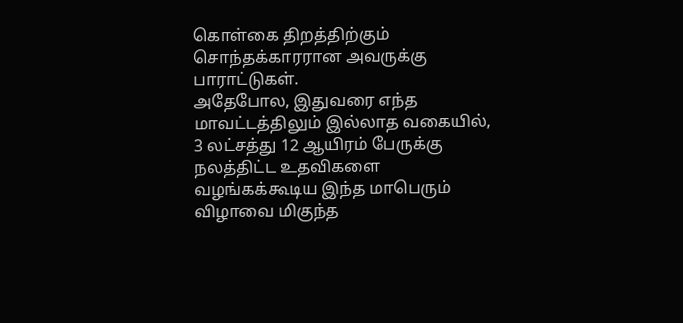கொள்கை திறத்திற்கும் சொந்தக்காரரான அவருக்கு பாராட்டுகள்.
அதேபோல, இதுவரை எந்த மாவட்டத்திலும் இல்லாத வகையில், 3 லட்சத்து 12 ஆயிரம் பேருக்கு நலத்திட்ட உதவிகளை வழங்கக்கூடிய இந்த மாபெரும் விழாவை மிகுந்த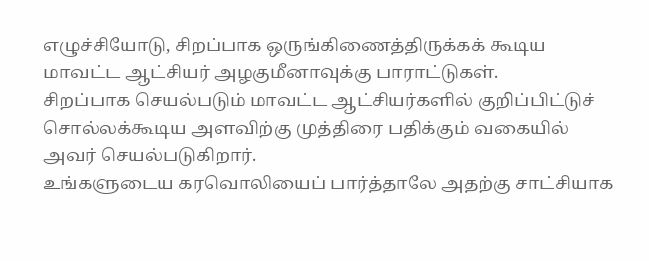எழுச்சியோடு, சிறப்பாக ஒருங்கிணைத்திருக்கக் கூடிய மாவட்ட ஆட்சியர் அழகுமீனாவுக்கு பாராட்டுகள்.
சிறப்பாக செயல்படும் மாவட்ட ஆட்சியர்களில் குறிப்பிட்டுச் சொல்லக்கூடிய அளவிற்கு முத்திரை பதிக்கும் வகையில் அவர் செயல்படுகிறார்.
உங்களுடைய கரவொலியைப் பார்த்தாலே அதற்கு சாட்சியாக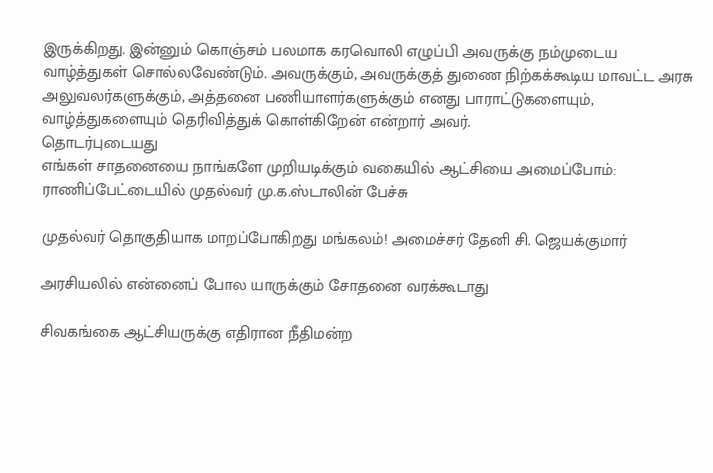இருக்கிறது. இன்னும் கொஞ்சம் பலமாக கரவொலி எழுப்பி அவருக்கு நம்முடைய வாழ்த்துகள் சொல்லவேண்டும். அவருக்கும், அவருக்குத் துணை நிற்கக்கூடிய மாவட்ட அரசு அலுவலர்களுக்கும், அத்தனை பணியாளர்களுக்கும் எனது பாராட்டுகளையும், வாழ்த்துகளையும் தெரிவித்துக் கொள்கிறேன் என்றார் அவர்.
தொடர்புடையது
எங்கள் சாதனையை நாங்களே முறியடிக்கும் வகையில் ஆட்சியை அமைப்போம்: ராணிப்பேட்டையில் முதல்வர் மு.க.ஸ்டாலின் பேச்சு

முதல்வர் தொகுதியாக மாறப்போகிறது மங்கலம்! அமைச்சர் தேனி சி. ஜெயக்குமார்

அரசியலில் என்னைப் போல யாருக்கும் சோதனை வரக்கூடாது

சிவகங்கை ஆட்சியருக்கு எதிரான நீதிமன்ற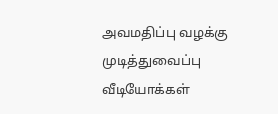அவமதிப்பு வழக்கு முடித்துவைப்பு
வீடியோக்கள்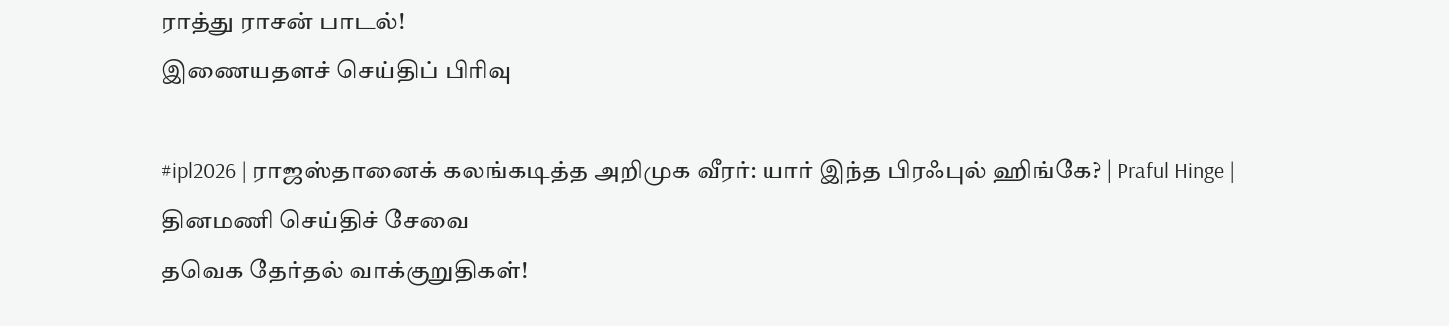ராத்து ராசன் பாடல்!
இணையதளச் செய்திப் பிரிவு

#ipl2026 | ராஜஸ்தானைக் கலங்கடித்த அறிமுக வீரர்: யார் இந்த பிரஃபுல் ஹிங்கே? | Praful Hinge |
தினமணி செய்திச் சேவை
தவெக தேர்தல் வாக்குறுதிகள்!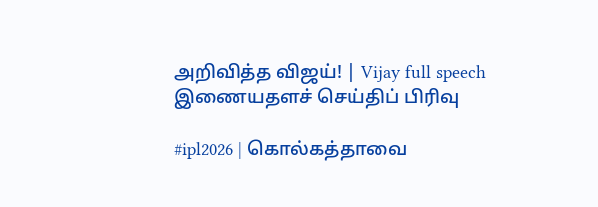அறிவித்த விஜய்! | Vijay full speech
இணையதளச் செய்திப் பிரிவு

#ipl2026 | கொல்கத்தாவை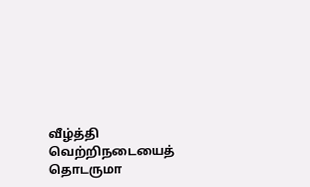வீழ்த்தி வெற்றிநடையைத் தொடருமா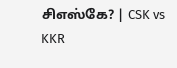சிஎஸ்கே? | CSK vs KKR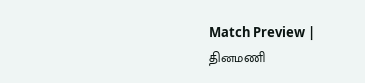Match Preview |
தினமணி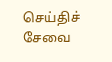செய்திச் சேவை